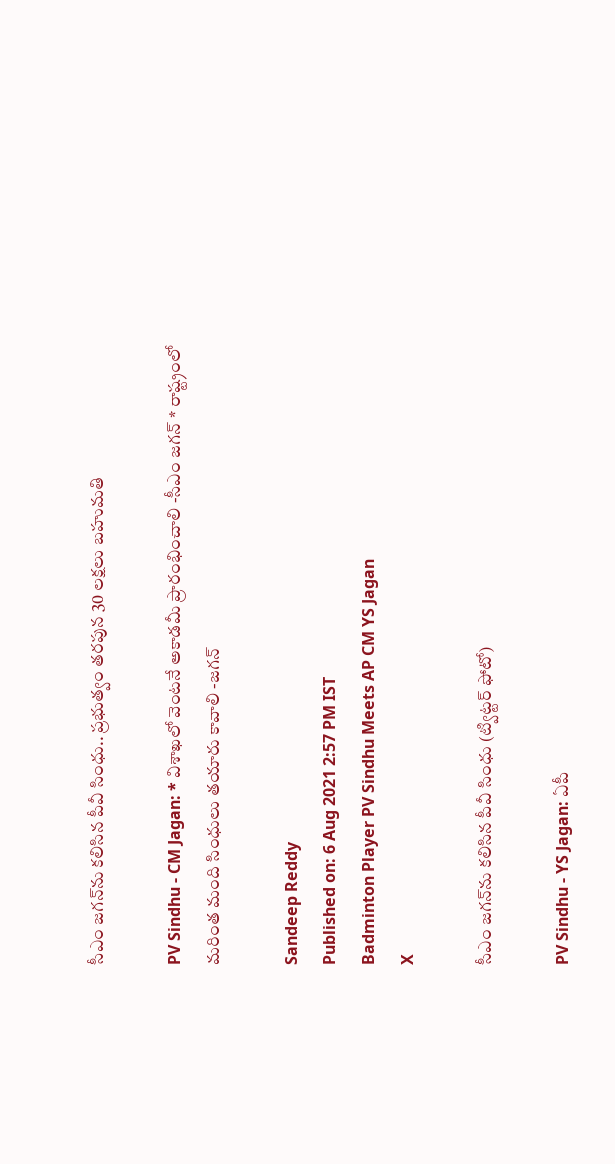సీఎం జగన్‌ను కలిసిన పీవీ సింధు.. ప్రభుత్వం తరపున 30 లక్షలు బహుమతి

PV Sindhu - CM Jagan: * విశాఖలో వెంటనే అకాడమీ ప్రారంభించాలి -సీఎం జగన్‌ * రాష్ట్రంలో మరింత మంది సింధులు తయారు కావాలి -జగన్‌

Sandeep Reddy
Published on: 6 Aug 2021 2:57 PM IST
Badminton Player PV Sindhu Meets AP CM YS Jagan
X

సీఎం జగన్‌ను కలిసిన పీవీ సింధు (ట్విట్టర్ ఫోటో)

PV Sindhu - YS Jagan: ఏపీ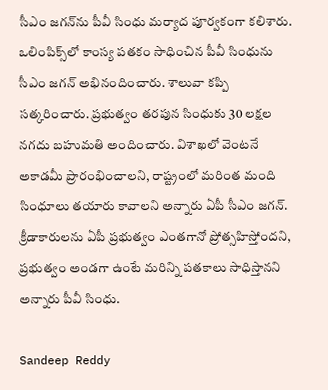సీఎం జగన్‌ను పీవీ సింధు మర్యాద పూర్వకంగా కలిశారు. ఒలింపిక్స్‌లో కాంస్య పతకం సాధించిన పీవీ సింధును సీఎం జగన్‌ అభినందించారు. శాలువా కప్పి సత్కరించారు. ప్రభుత్వం తరపున సింధుకు 30 లక్షల నగదు బహుమతి అందించారు. విశాఖలో వెంటనే అకాడమీ ప్రారంభించాలని, రాష్ట్రంలో మరింత మంది సింధూలు తయారు కావాలని అన్నారు ఏపీ సీఎం జగన్. క్రీడాకారులను ఏపీ ప్రభుత్వం ఎంతగానో ప్రోత్సహిస్తోందని, ప్రభుత్వం అండగా ఉంటే మరిన్ని పతకాలు సాధిస్తానని అన్నారు పీవీ సింధు.

Sandeep Reddy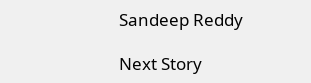Sandeep Reddy

Next Story